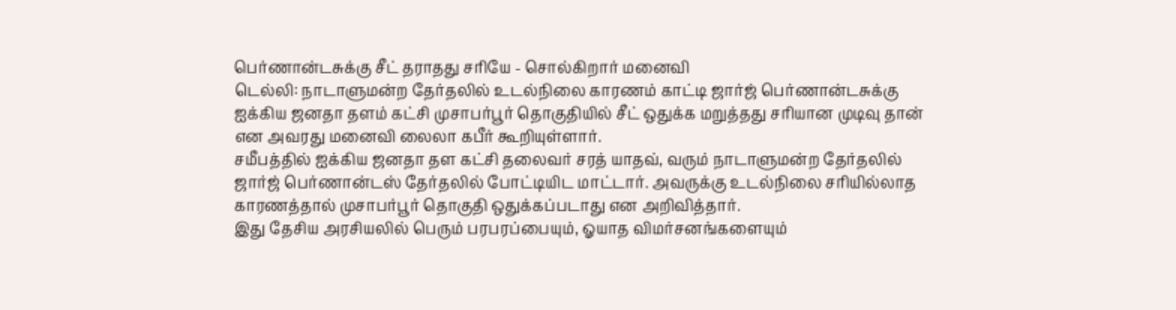பெர்ணான்டசுக்கு சீட் தராதது சரியே - சொல்கிறார் மனைவி
டெல்லி: நாடாளுமன்ற தேர்தலில் உடல்நிலை காரணம் காட்டி ஜார்ஜ் பெர்ணான்டசுக்கு ஐக்கிய ஜனதா தளம் கட்சி முசாபர்பூர் தொகுதியில் சீட் ஒதுக்க மறுத்தது சரியான முடிவு தான் என அவரது மனைவி லைலா கபீர் கூறியுள்ளார்.
சமீபத்தில் ஐக்கிய ஜனதா தள கட்சி தலைவர் சரத் யாதவ், வரும் நாடாளுமன்ற தேர்தலில் ஜார்ஜ் பெர்ணான்டஸ் தேர்தலில் போட்டியிட மாட்டார். அவருக்கு உடல்நிலை சரியில்லாத காரணத்தால் முசாபர்பூர் தொகுதி ஒதுக்கப்படாது என அறிவித்தார்.
இது தேசிய அரசியலில் பெரும் பரபரப்பையும், ஓயாத விமர்சனங்களையும்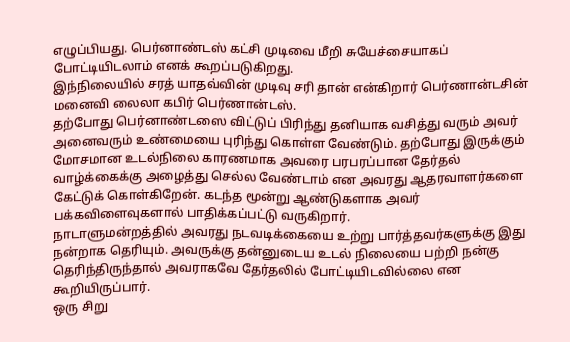எழுப்பியது. பெர்னாண்டஸ் கட்சி முடிவை மீறி சுயேச்சையாகப் போட்டியிடலாம் எனக் கூறப்படுகிறது.
இந்நிலையில் சரத் யாதவ்வின் முடிவு சரி தான் என்கிறார் பெர்ணான்டசின் மனைவி லைலா கபிர் பெர்ணான்டஸ்.
தற்போது பெர்னாண்டஸை விட்டுப் பிரிந்து தனியாக வசித்து வரும் அவர்
அனைவரும் உண்மையை புரிந்து கொள்ள வேண்டும். தற்போது இருக்கும் மோசமான உடல்நிலை காரணமாக அவரை பரபரப்பான தேர்தல் வாழ்க்கைக்கு அழைத்து செல்ல வேண்டாம் என அவரது ஆதரவாளர்களை கேட்டுக் கொள்கிறேன். கடந்த மூன்று ஆண்டுகளாக அவர் பக்கவிளைவுகளால் பாதிக்கப்பட்டு வருகிறார்.
நாடாளுமன்றத்தில் அவரது நடவடிக்கையை உற்று பார்த்தவர்களுக்கு இது நன்றாக தெரியும். அவருக்கு தன்னுடைய உடல் நிலையை பற்றி நன்கு தெரிந்திருந்தால் அவராகவே தேர்தலில் போட்டியிடவில்லை என கூறியிருப்பார்.
ஒரு சிறு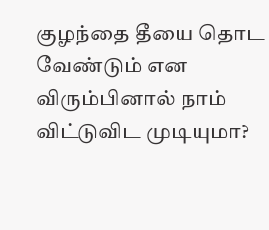குழந்தை தீயை தொட வேண்டும் என விரும்பினால் நாம் விட்டுவிட முடியுமா?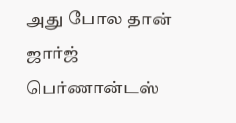அது போல தான் ஜார்ஜ் பெர்ணான்டஸ்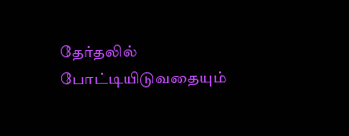தேர்தலில் போட்டியிடுவதையும்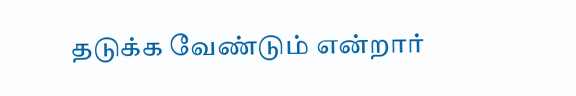தடுக்க வேண்டும் என்றார்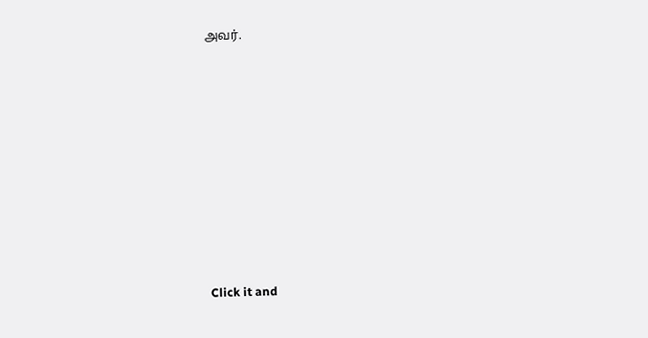அவர்.












Click it and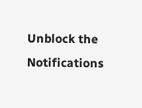Unblock the Notifications